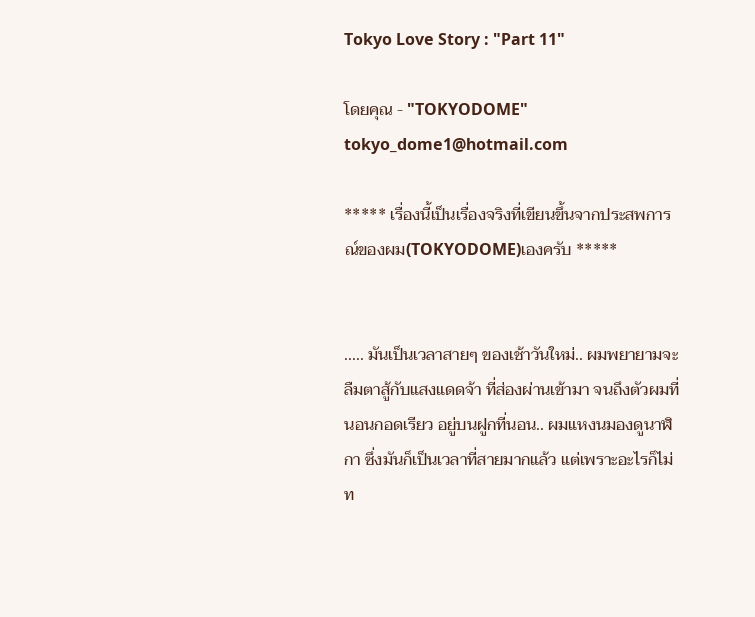Tokyo Love Story : "Part 11"

โดยคุณ - "TOKYODOME" tokyo_dome1@hotmail.com

***** เรื่องนี้เป็นเรื่องจริงที่เขียนขึ้นจากประสพการณ์ของผม(TOKYODOME)เองครับ *****


..... มันเป็นเวลาสายๆ ของเช้าวันใหม่.. ผมพยายามจะลืมตาสู้กับแสงแดดจ้า ที่ส่องผ่านเข้ามา จนถึงตัวผมที่นอนกอดเรียว อยู่บนฝูกที่นอน.. ผมแหงนมองดูนาฬิกา ซึ่งมันก็เป็นเวลาที่สายมากแล้ว แต่เพราะอะไรก็ไม่ท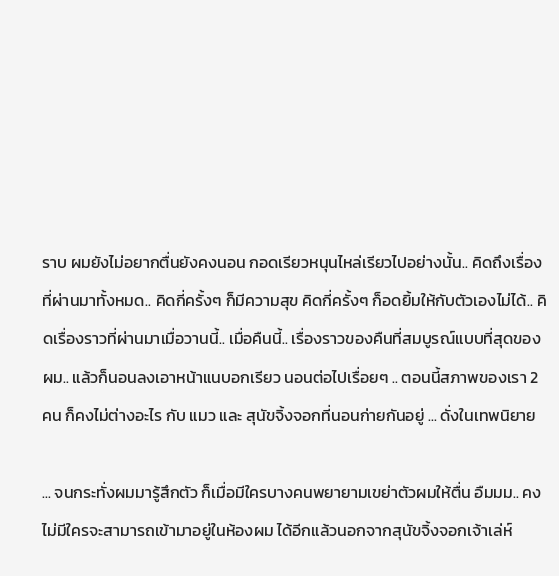ราบ ผมยังไม่อยากตื่นยังคงนอน กอดเรียวหนุนไหล่เรียวไปอย่างนั้น.. คิดถึงเรื่องที่ผ่านมาทั้งหมด.. คิดกี่ครั้งๆ ก็มีความสุข คิดกี่ครั้งๆ ก็อดยิ้มให้กับตัวเองไม่ได้.. คิดเรื่องราวที่ผ่านมาเมื่อวานนี้.. เมื่อคืนนี้.. เรื่องราวของคืนที่สมบูรณ์แบบที่สุดของผม.. แล้วก็นอนลงเอาหน้าแนบอกเรียว นอนต่อไปเรื่อยๆ .. ตอนนี้สภาพของเรา 2คน ก็คงไม่ต่างอะไร กับ แมว และ สุนัขจิ้งจอกที่นอนก่ายกันอยู่ ... ดั่งในเทพนิยาย

... จนกระทั่งผมมารู้สึกตัว ก็เมื่อมีใครบางคนพยายามเขย่าตัวผมให้ตื่น อืมมม.. คงไม่มีใครจะสามารถเข้ามาอยู่ในห้องผม ได้อีกแล้วนอกจากสุนัขจิ้งจอกเจ้าเล่ห์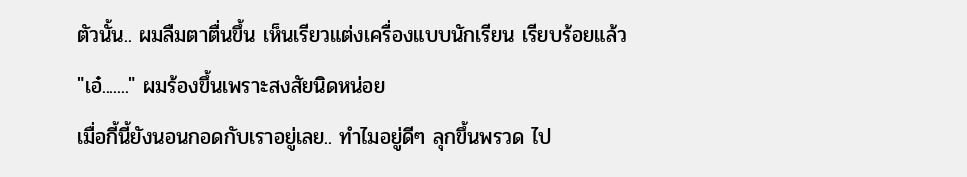ตัวนั้น.. ผมลืมตาตื่นขึ้น เห็นเรียวแต่งเครื่องแบบนักเรียน เรียบร้อยแล้ว
"เอ๋......." ผมร้องขึ้นเพราะสงสัยนิดหน่อย
เมื่อกี้นี้ยังนอนกอดกับเราอยู่เลย.. ทำไมอยู่ดีๆ ลุกขึ้นพรวด ไป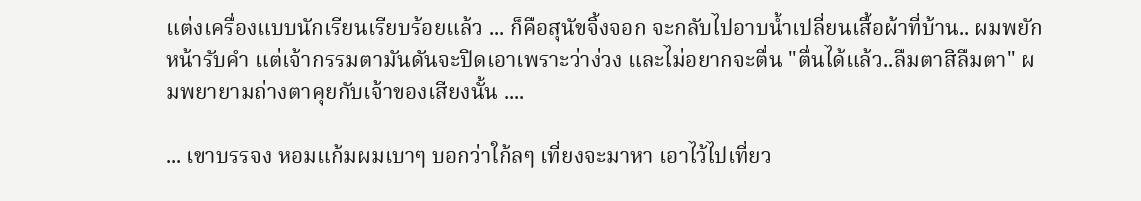แต่งเครื่องแบบนักเรียนเรียบร้อยแล้ว ... ก็คือสุนัขจิ้งจอก จะกลับไปอาบน้ำเปลี่ยนเสื้อผ้าที่บ้าน.. ผมพยักหน้ารับคำ แต่เจ้ากรรมตามันดันจะปิดเอาเพราะว่าง่วง และไม่อยากจะตื่น "ตื่นได้แล้ว..ลืมตาสิลืมตา" ผมพยายามถ่างตาคุยกับเจ้าของเสียงนั้น ....

... เขาบรรจง หอมแก้มผมเบาๆ บอกว่าใก้ลๆ เที่ยงจะมาหา เอาไว้ไปเที่ยว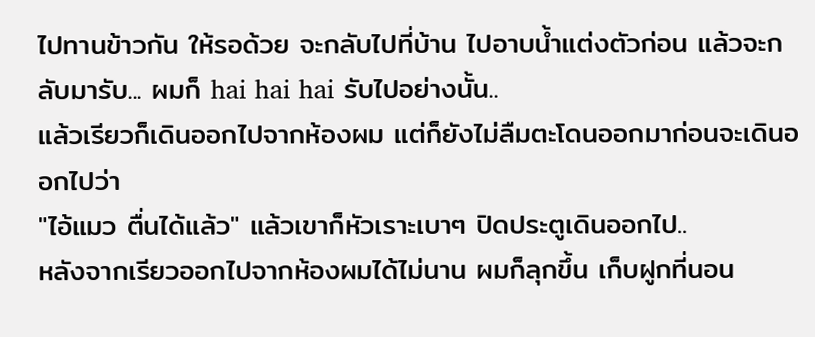ไปทานข้าวกัน ให้รอด้วย จะกลับไปที่บ้าน ไปอาบน้ำแต่งตัวก่อน แล้วจะกลับมารับ... ผมก็ hai hai hai รับไปอย่างนั้น..
แล้วเรียวก็เดินออกไปจากห้องผม แต่ก็ยังไม่ลืมตะโดนออกมาก่อนจะเดินออกไปว่า
"ไอ้แมว ตื่นได้แล้ว" แล้วเขาก็หัวเราะเบาๆ ปิดประตูเดินออกไป..
หลังจากเรียวออกไปจากห้องผมได้ไม่นาน ผมก็ลุกขึ้น เก็บฝูกที่นอน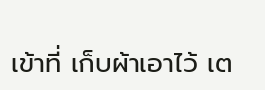เข้าที่ เก็บผ้าเอาไว้ เต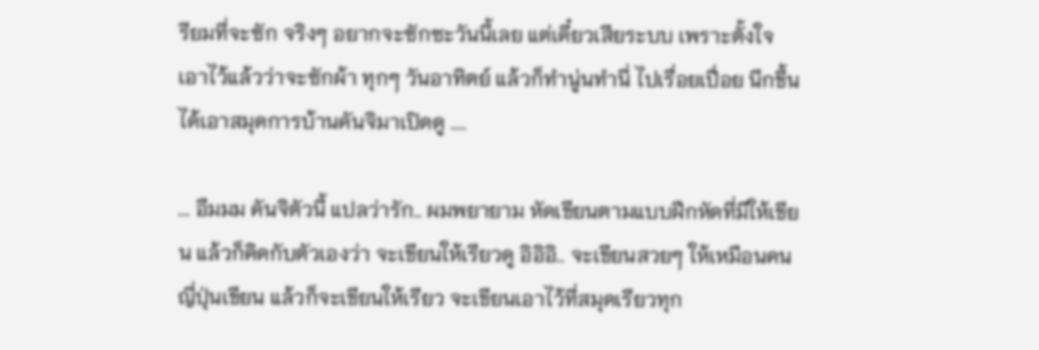รียมที่จะซัก จริงๆ อยากจะซักซะวันนี้เลย แต่เดี๋ยวเสียระบบ เพราะตั้งใจเอาไว้แล้วว่าจะซักผ้า ทุกๆ วันอาทิตย์ แล้วก็ทำนู่นทำนี่ ไปเรื่อยเปื่อย นึกขึ้นได้เอาสมุดการบ้านคันจิมาเปิดดู ....

... อืมมม คันจิตัวนี้ แปลว่ารัก.. ผมพยายาม หัดเขียนตามแบบฝึกหัดที่มีให้เขียน แล้วก็คิดกับตัวเองว่า จะเขียนให้เรียวดู อิอิอิ.. จะเขียนสวยๆ ให้เหมือนคนญี่ปุ่นเขียน แล้วก็จะเขียนให้เรียว จะเขียนเอาไว้ที่สมุดเรียวทุก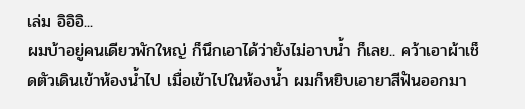เล่ม อิอิอิ...
ผมบ้าอยู่คนเดียวพักใหญ่ ก็นึกเอาได้ว่ายังไม่อาบน้ำ ก็เลย.. คว้าเอาผ้าเช็ดตัวเดินเข้าห้องน้ำไป เมื่อเข้าไปในห้องน้ำ ผมก็หยิบเอายาสีฟันออกมา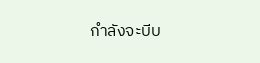กำลังจะบีบ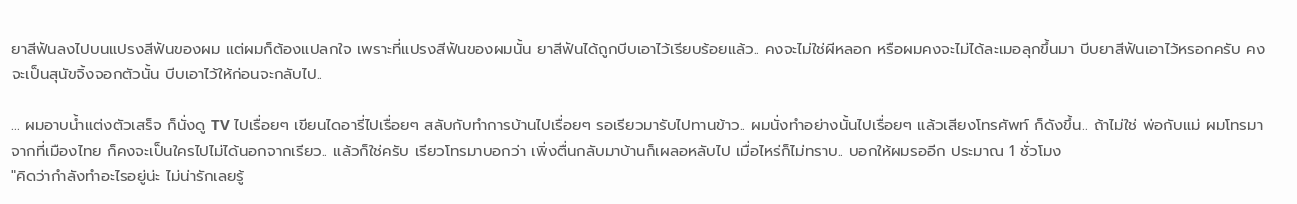ยาสีฟันลงไปบนแปรงสีฟันของผม แต่ผมก็ต้องแปลกใจ เพราะที่แปรงสีฟันของผมนั้น ยาสีฟันได้ถูกบีบเอาไว้เรียบร้อยแล้ว.. คงจะไม่ใช่ผีหลอก หรือผมคงจะไม่ได้ละเมอลุกขึ้นมา บีบยาสีฟันเอาไว้หรอกครับ คงจะเป็นสุนัขจิ้งจอกตัวนั้น บีบเอาไว้ให้ก่อนจะกลับไป..

... ผมอาบน้ำแต่งตัวเสร็จ ก็นั่งดู TV ไปเรื่อยๆ เขียนไดอารี่ไปเรื่อยๆ สลับกับทำการบ้านไปเรื่อยๆ รอเรียวมารับไปทานข้าว.. ผมนั่งทำอย่างนั้นไปเรื่อยๆ แล้วเสียงโทรศัพท์ ก็ดังขึ้น.. ถ้าไม่ใช่ พ่อกับแม่ ผมโทรมาจากที่เมืองไทย ก็คงจะเป็นใครไปไม่ได้นอกจากเรียว.. แล้วก็ใช่ครับ เรียวโทรมาบอกว่า เพิ่งตื่นกลับมาบ้านก็เผลอหลับไป เมื่อไหร่ก็ไม่ทราบ.. บอกให้ผมรออีก ประมาณ 1 ชั่วโมง
"คิดว่ากำลังทำอะไรอยู่น่ะ ไม่น่ารักเลยรู้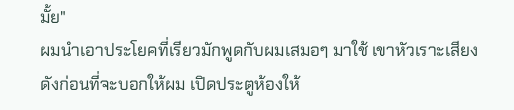มั้ย"
ผมนำเอาประโยคที่เรียวมักพูดกับผมเสมอๆ มาใช้ เขาหัวเราะเสียงดังก่อนที่จะบอกให้ผม เปิดประตูห้องให้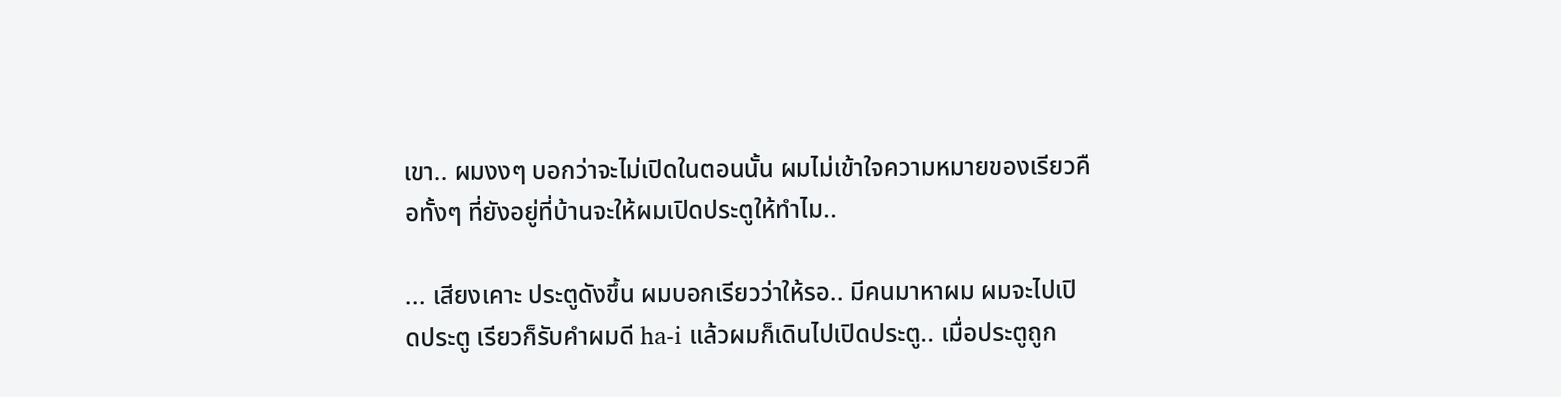เขา.. ผมงงๆ บอกว่าจะไม่เปิดในตอนนั้น ผมไม่เข้าใจความหมายของเรียวคือทั้งๆ ที่ยังอยู่ที่บ้านจะให้ผมเปิดประตูให้ทำไม..

... เสียงเคาะ ประตูดังขึ้น ผมบอกเรียวว่าให้รอ.. มีคนมาหาผม ผมจะไปเปิดประตู เรียวก็รับคำผมดี ha-i แล้วผมก็เดินไปเปิดประตู.. เมื่อประตูถูก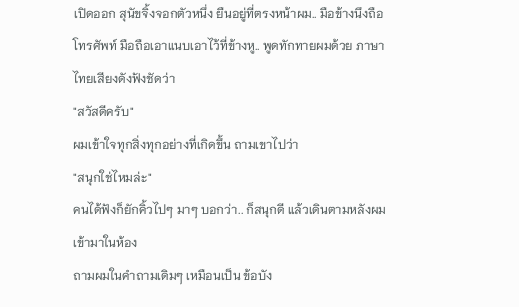เปิดออก สุนัขจิ้งจอกตัวหนึ่ง ยืนอยู่ที่ตรงหน้าผม.. มือข้างนึงถือโทรศัพท์ มือถือเอาแนบเอาไว้ที่ข้างหู.. พูดทักทายผมด้วย ภาษาไทยเสียงดังฟังชัดว่า
"สวัสดีครับ"
ผมเข้าใจทุกสิ่งทุกอย่างที่เกิดขึ้น ถามเขาไปว่า
"สนุกใช่ไหมล่ะ"
คนได้ฟังก็ยักคิ้วไปๆ มาๆ บอกว่า.. ก็สนุกดี แล้วเดินตามหลังผมเข้ามาในห้อง
ถามผมในคำถามเดิมๆ เหมือนเป็น ข้อบัง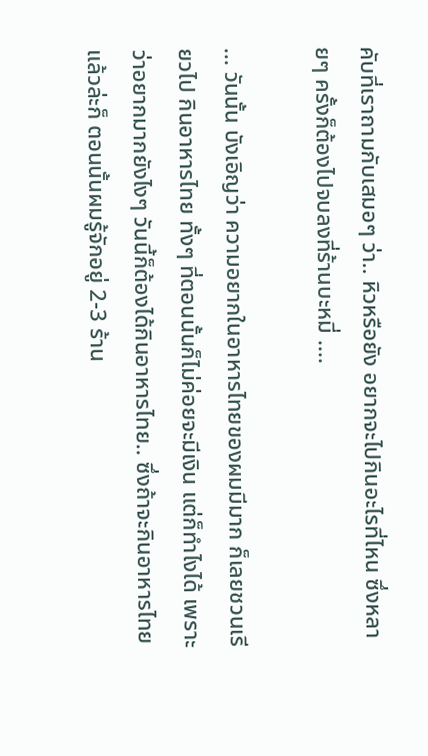คับที่เราถามกับเสมอๆ ว่า.. หิวหรือยัง อยากจะไปกินอะไรที่ไหน ซึ่งหลายๆ ครั้งก็ต้องไปจบลงที่ร้านบะหมี่ ....

... วันนั้น บังเอิญว่า ความอยากในอาหารไทยของผมมีมาก ก็เลยชวนเรียวไป กินอาหารไทย ทั้งๆ ที่ตอนนั้นก็ไม่ค่อยจะมีเงิน แต่ก็ทำไงได้ เพราะว่าอยากมากยังไงๆ วันนี้ก็ต้องได้กินอาหารไทย.. ซึ่งถ้าจะกินอาหารไทยแล้วล่ะก็ ตอนนั้นผมรู้จักอยู่ 2-3 ร้าน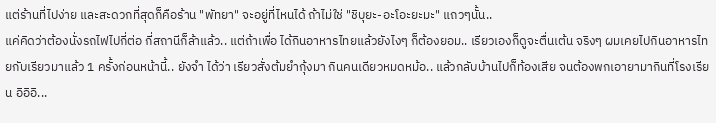แต่ร้านที่ไปง่าย และสะดวกที่สุดก็คือร้าน "พัทยา" จะอยู่ที่ไหนได้ ถ้าไม่ใช่ "ชิบุยะ-อะโอะยะมะ" แถวๆนั้น..
แค่คิดว่าต้องนั่งรถไฟไปกี่ต่อ กี่สถานีก็ล้าแล้ว.. แต่ถ้าเพื่อ ได้กินอาหารไทยแล้วยังไงๆ ก็ต้องยอม.. เรียวเองก็ดูจะตื่นเต้น จริงๆ ผมเคยไปกินอาหารไทยกับเรียวมาแล้ว 1 ครั้งก่อนหน้านี้.. ยังจำ ได้ว่า เรียวสั่งต้มยำกุ้งมา กินคนเดียวหมดหม้อ.. แล้วกลับบ้านไปก็ท้องเสีย จนต้องพกเอายามากินที่โรงเรียน อิอิอิ...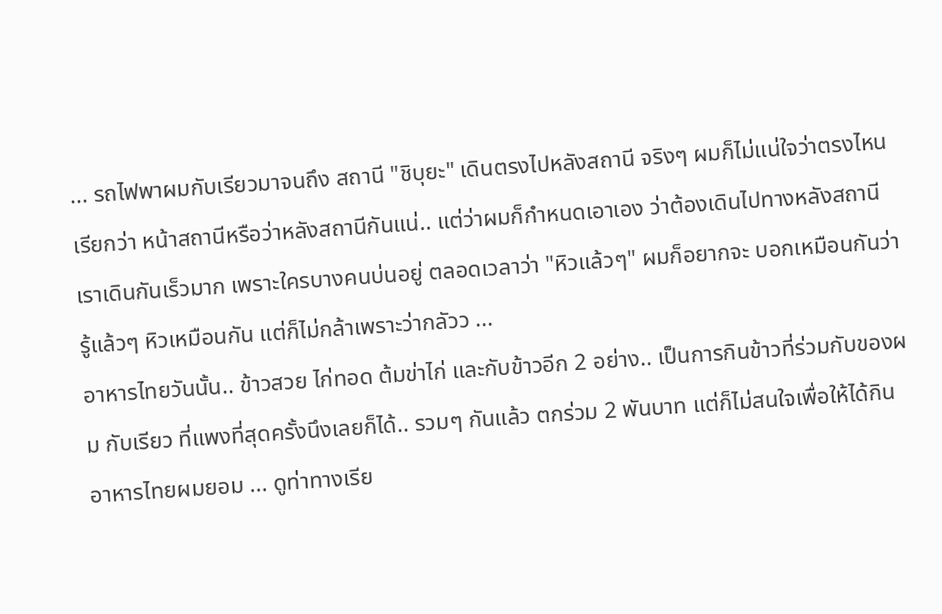... รถไฟพาผมกับเรียวมาจนถึง สถานี "ชิบุยะ" เดินตรงไปหลังสถานี จริงๆ ผมก็ไม่แน่ใจว่าตรงไหนเรียกว่า หน้าสถานีหรือว่าหลังสถานีกันแน่.. แต่ว่าผมก็กำหนดเอาเอง ว่าต้องเดินไปทางหลังสถานี เราเดินกันเร็วมาก เพราะใครบางคนบ่นอยู่ ตลอดเวลาว่า "หิวแล้วๆ" ผมก็อยากจะ บอกเหมือนกันว่า รู้แล้วๆ หิวเหมือนกัน แต่ก็ไม่กล้าเพราะว่ากลัวว ...
อาหารไทยวันนั้น.. ข้าวสวย ไก่ทอด ต้มข่าไก่ และกับข้าวอีก 2 อย่าง.. เป็นการกินข้าวที่ร่วมกับของผม กับเรียว ที่แพงที่สุดครั้งนึงเลยก็ได้.. รวมๆ กันแล้ว ตกร่วม 2 พันบาท แต่ก็ไม่สนใจเพื่อให้ได้กิน อาหารไทยผมยอม ... ดูท่าทางเรีย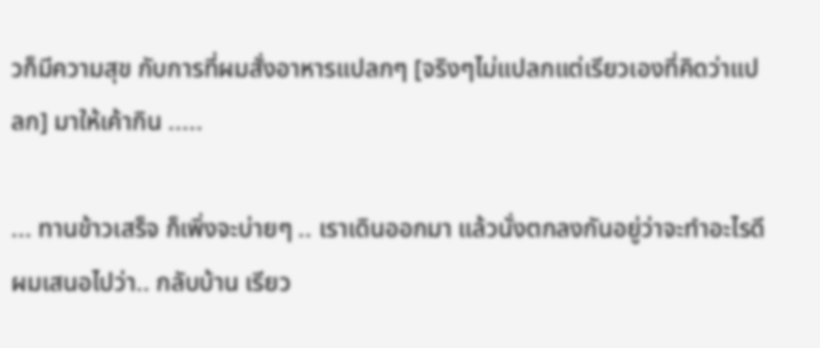วก็มีความสุข กับการที่ผมสั่งอาหารแปลกๆ [จริงๆไม่แปลกแต่เรียวเองที่คิดว่าแปลก] มาให้เค้ากิน .....

... ทานข้าวเสร็จ ก็เพิ่งจะบ่ายๆ .. เราเดินออกมา แล้วนั่งตกลงกันอยู่ว่าจะทำอะไรดี ผมเสนอไปว่า.. กลับบ้าน เรียว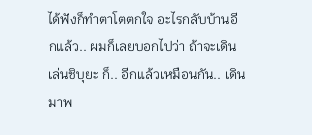ได้ฟังก็ทำตาโตตกใจ อะไรกลับบ้านอีกแล้ว.. ผมก็เลยบอกไปว่า ถ้าจะเดินเล่นชิบุยะ ก็.. อีกแล้วเหมือนกัน.. เดินมาพ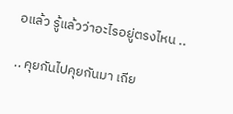อแล้ว รู้แล้วว่าอะไรอยู่ตรงไหน ..

.. คุยกันไปคุยกันมา เถีย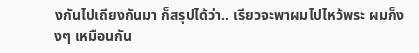งกันไปเถียงกันมา ก็สรุปได้ว่า.. เรียวจะพาผมไปไหว้พระ ผมก็งงๆ เหมือนกัน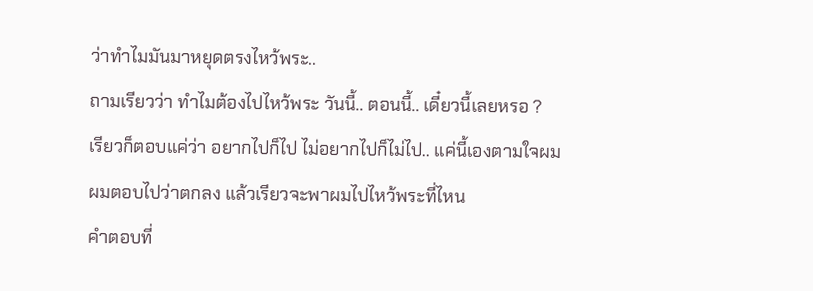ว่าทำไมมันมาหยุดตรงไหว้พระ..
ถามเรียวว่า ทำไมต้องไปไหว้พระ วันนี้.. ตอนนี้.. เดี๋ยวนี้เลยหรอ ?
เรียวก็ตอบแค่ว่า อยากไปก็ไป ไม่อยากไปก็ไม่ไป.. แค่นี้เองตามใจผม
ผมตอบไปว่าตกลง แล้วเรียวจะพาผมไปไหว้พระที่ไหน
คำตอบที่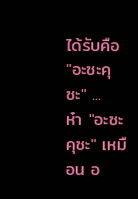ได้รับคือ "อะซะคุซะ" ...
ห๋า "อะซะคุซะ" เหมือน อ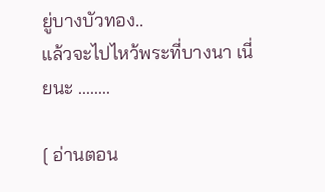ยู่บางบัวทอง..
แล้วจะไปไหว้พระที่บางนา เนี่ยนะ ........

[ อ่านตอน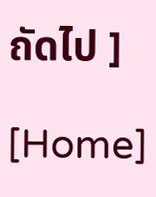ถัดไป ]

[Home]